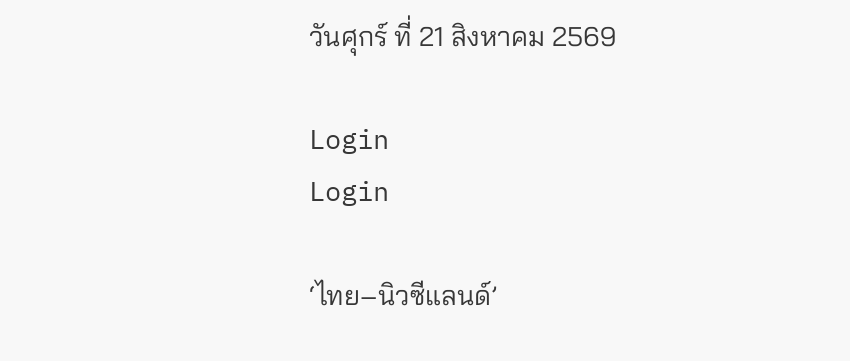วันศุกร์ ที่ 21 สิงหาคม 2569

Login
Login

‘ไทย–นิวซีแลนด์’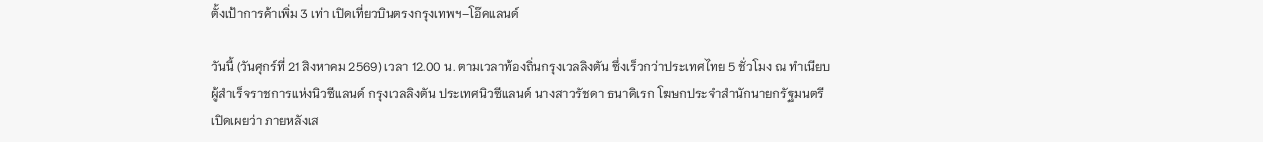ตั้งเป้าการค้าเพิ่ม 3 เท่า เปิดเที่ยวบินตรงกรุงเทพฯ–โอ๊คแลนด์

วันนี้ (วันศุกร์ที่ 21 สิงหาคม 2569) เวลา 12.00 น. ตามเวลาท้องถิ่นกรุงเวลลิงตัน ซึ่งเร็วกว่าประเทศไทย 5 ชั่วโมง ณ ทำเนียบผู้สำเร็จราชการแห่งนิวซีแลนด์ กรุงเวลลิงตัน ประเทศนิวซีแลนด์ นางสาวรัชดา ธนาดิเรก โฆษกประจำสำนักนายกรัฐมนตรี เปิดเผยว่า ภายหลังเส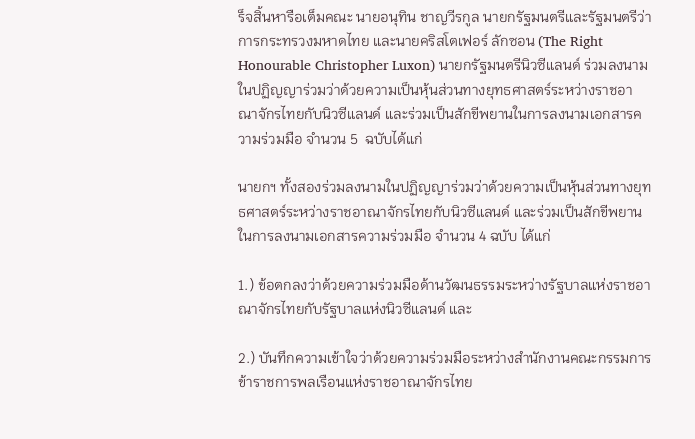ร็จสิ้นหารือเต็มคณะ นายอนุทิน ชาญวีรกูล นายกรัฐมนตรีและรัฐมนตรีว่าการกระทรวงมหาดไทย และนายคริสโตเฟอร์ ลักซอน (The Right Honourable Christopher Luxon) นายกรัฐมนตรีนิวซีแลนด์ ร่วมลงนามในปฏิญญาร่วมว่าด้วยความเป็นหุ้นส่วนทางยุทธศาสตร์ระหว่างราชอาณาจักรไทยกับนิวซีแลนด์ และร่วมเป็นสักขีพยานในการลงนามเอกสารความร่วมมือ จำนวน 5  ฉบับได้แก่

นายกฯ ทั้งสองร่วมลงนามในปฏิญญาร่วมว่าด้วยความเป็นหุ้นส่วนทางยุทธศาสตร์ระหว่างราชอาณาจักรไทยกับนิวซีแลนด์ และร่วมเป็นสักขีพยานในการลงนามเอกสารความร่วมมือ จำนวน 4 ฉบับ ได้แก่

1.) ข้อตกลงว่าด้วยความร่วมมือด้านวัฒนธรรมระหว่างรัฐบาลแห่งราชอาณาจักรไทยกับรัฐบาลแห่งนิวซีแลนด์ และ

2.) บันทึกความเข้าใจว่าด้วยความร่วมมือระหว่างสำนักงานคณะกรรมการข้าราชการพลเรือนแห่งราชอาณาจักรไทย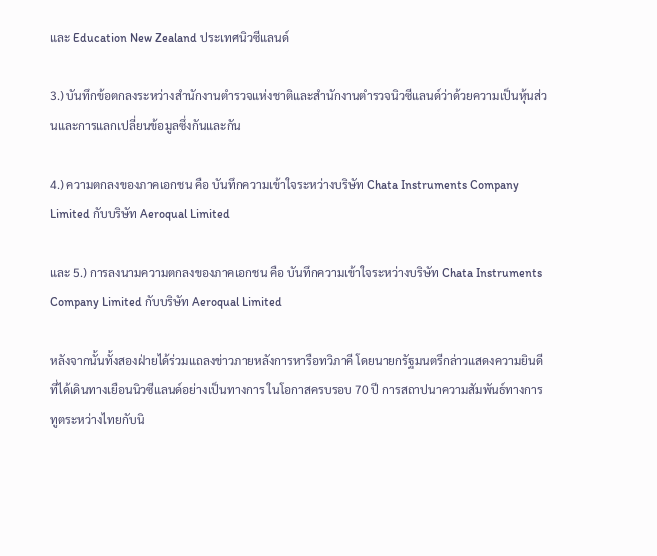และ Education New Zealand ประเทศนิวซีแลนด์

3.) บันทึกข้อตกลงระหว่างสำนักงานตำรวจแห่งชาติและสำนักงานตำรวจนิวซีแลนด์ว่าด้วยความเป็นหุ้นส่วนและการแลกเปลี่ยนข้อมูลซึ่งกันและกัน

4.) ความตกลงของภาคเอกชน คือ บันทึกความเข้าใจระหว่างบริษัท Chata Instruments Company Limited กับบริษัท Aeroqual Limited

และ 5.) การลงนามความตกลงของภาคเอกชน คือ บันทึกความเข้าใจระหว่างบริษัท Chata Instruments Company Limited กับบริษัท Aeroqual Limited

หลังจากนั้นทั้งสองฝ่ายได้ร่วมแถลงข่าวภายหลังการหารือทวิภาคี โดยนายกรัฐมนตรีกล่าวแสดงความยินดีที่ได้เดินทางเยือนนิวซีแลนด์อย่างเป็นทางการ ในโอกาสครบรอบ 70 ปี การสถาปนาความสัมพันธ์ทางการทูตระหว่างไทยกับนิ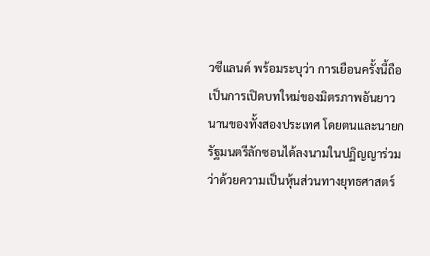วซีแลนด์ พร้อมระบุว่า การเยือนครั้งนี้ถือเป็นการเปิดบทใหม่ของมิตรภาพอันยาวนานของทั้งสองประเทศ โดยตนและนายกรัฐมนตรีลักซอนได้ลงนามในปฏิญญาร่วมว่าด้วยความเป็นหุ้นส่วนทางยุทธศาสตร์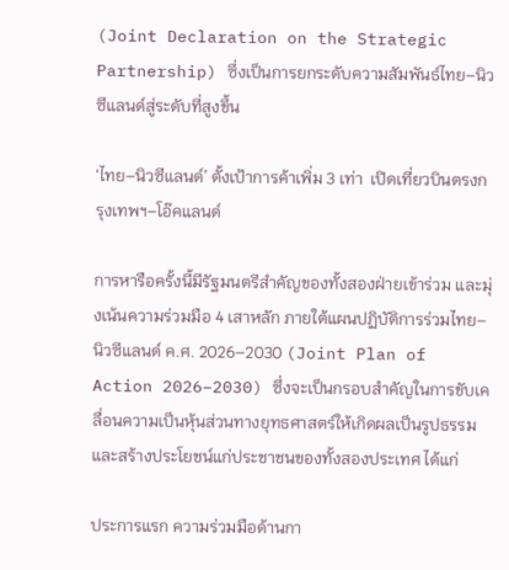(Joint Declaration on the Strategic Partnership) ซึ่งเป็นการยกระดับความสัมพันธ์ไทย–นิวซีแลนด์สู่ระดับที่สูงขึ้น

‘ไทย–นิวซีแลนด์’ ตั้งเป้าการค้าเพิ่ม 3 เท่า  เปิดเที่ยวบินตรงกรุงเทพฯ–โอ๊คแลนด์

การหารือครั้งนี้มีรัฐมนตรีสำคัญของทั้งสองฝ่ายเข้าร่วม และมุ่งเน้นความร่วมมือ 4 เสาหลัก ภายใต้แผนปฏิบัติการร่วมไทย–นิวซีแลนด์ ค.ศ. 2026–2030 (Joint Plan of Action 2026–2030) ซึ่งจะเป็นกรอบสำคัญในการขับเคลื่อนความเป็นหุ้นส่วนทางยุทธศาสตร์ให้เกิดผลเป็นรูปธรรมและสร้างประโยชน์แก่ประชาชนของทั้งสองประเทศ ได้แก่

ประการแรก ความร่วมมือด้านกา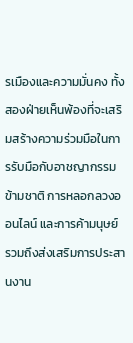รเมืองและความมั่นคง ทั้งสองฝ่ายเห็นพ้องที่จะเสริมสร้างความร่วมมือในการรับมือกับอาชญากรรมข้ามชาติ การหลอกลวงออนไลน์ และการค้ามนุษย์ รวมถึงส่งเสริมการประสานงาน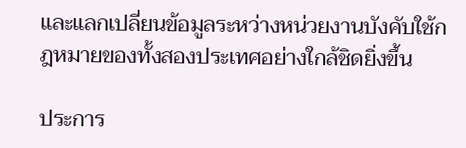และแลกเปลี่ยนข้อมูลระหว่างหน่วยงานบังคับใช้กฎหมายของทั้งสองประเทศอย่างใกล้ชิดยิ่งขึ้น

ประการ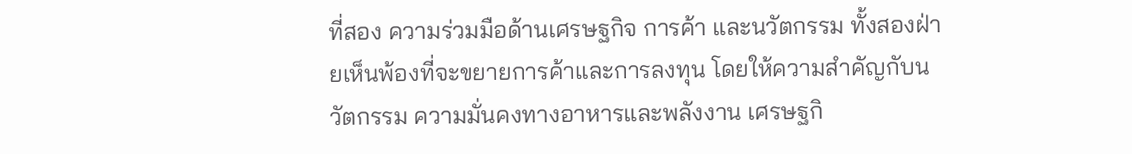ที่สอง ความร่วมมือด้านเศรษฐกิจ การค้า และนวัตกรรม ทั้งสองฝ่ายเห็นพ้องที่จะขยายการค้าและการลงทุน โดยให้ความสำคัญกับนวัตกรรม ความมั่นคงทางอาหารและพลังงาน เศรษฐกิ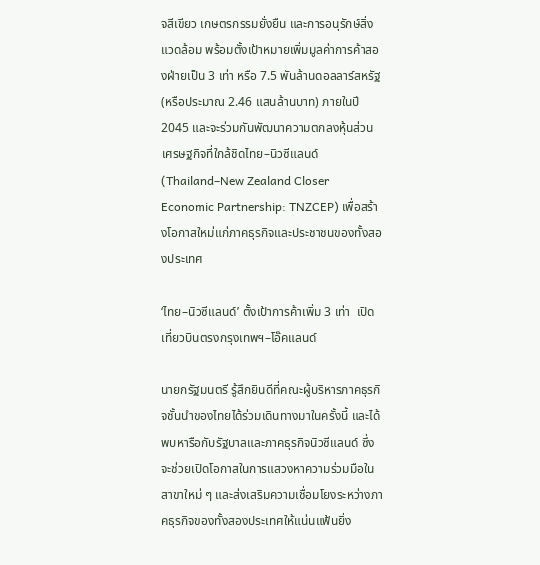จสีเขียว เกษตรกรรมยั่งยืน และการอนุรักษ์สิ่งแวดล้อม พร้อมตั้งเป้าหมายเพิ่มมูลค่าการค้าสองฝ่ายเป็น 3 เท่า หรือ 7.5 พันล้านดอลลาร์สหรัฐ (หรือประมาณ 2.46 แสนล้านบาท) ภายในปี 2045 และจะร่วมกันพัฒนาความตกลงหุ้นส่วนเศรษฐกิจที่ใกล้ชิดไทย–นิวซีแลนด์ (Thailand–New Zealand Closer Economic Partnership: TNZCEP) เพื่อสร้างโอกาสใหม่แก่ภาคธุรกิจและประชาชนของทั้งสองประเทศ

‘ไทย–นิวซีแลนด์’ ตั้งเป้าการค้าเพิ่ม 3 เท่า  เปิดเที่ยวบินตรงกรุงเทพฯ–โอ๊คแลนด์

นายกรัฐมนตรี รู้สึกยินดีที่คณะผู้บริหารภาคธุรกิจชั้นนำของไทยได้ร่วมเดินทางมาในครั้งนี้ และได้พบหารือกับรัฐบาลและภาคธุรกิจนิวซีแลนด์ ซึ่งจะช่วยเปิดโอกาสในการแสวงหาความร่วมมือในสาขาใหม่ ๆ และส่งเสริมความเชื่อมโยงระหว่างภาคธุรกิจของทั้งสองประเทศให้แน่นแฟ้นยิ่ง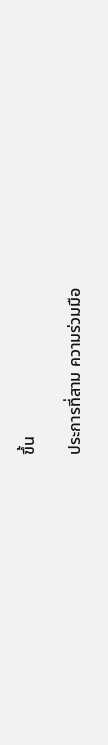ขึ้น

ประการที่สาม ความร่วมมือ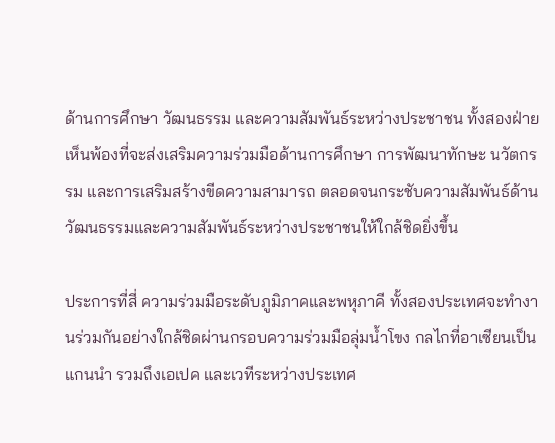ด้านการศึกษา วัฒนธรรม และความสัมพันธ์ระหว่างประชาชน ทั้งสองฝ่ายเห็นพ้องที่จะส่งเสริมความร่วมมือด้านการศึกษา การพัฒนาทักษะ นวัตกรรม และการเสริมสร้างขีดความสามารถ ตลอดจนกระชับความสัมพันธ์ด้านวัฒนธรรมและความสัมพันธ์ระหว่างประชาชนให้ใกล้ชิดยิ่งขึ้น

ประการที่สี่ ความร่วมมือระดับภูมิภาคและพหุภาคี ทั้งสองประเทศจะทำงานร่วมกันอย่างใกล้ชิดผ่านกรอบความร่วมมือลุ่มน้ำโขง กลไกที่อาเซียนเป็นแกนนำ รวมถึงเอเปค และเวทีระหว่างประเทศ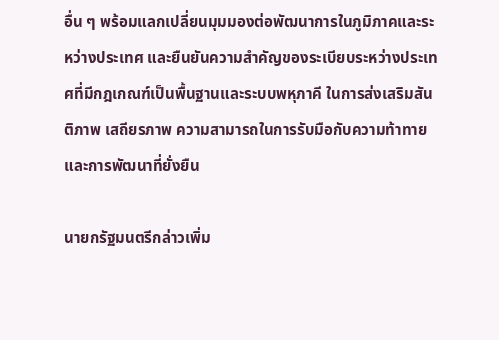อื่น ๆ พร้อมแลกเปลี่ยนมุมมองต่อพัฒนาการในภูมิภาคและระหว่างประเทศ และยืนยันความสำคัญของระเบียบระหว่างประเทศที่มีกฎเกณฑ์เป็นพื้นฐานและระบบพหุภาคี ในการส่งเสริมสันติภาพ เสถียรภาพ ความสามารถในการรับมือกับความท้าทาย และการพัฒนาที่ยั่งยืน

นายกรัฐมนตรีกล่าวเพิ่ม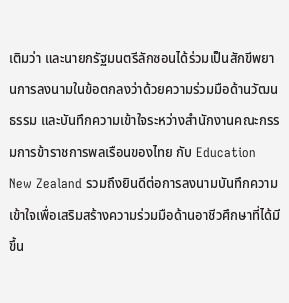เติมว่า และนายกรัฐมนตรีลักซอนได้ร่วมเป็นสักขีพยานการลงนามในข้อตกลงว่าด้วยความร่วมมือด้านวัฒนธรรม และบันทึกความเข้าใจระหว่างสำนักงานคณะกรรมการข้าราชการพลเรือนของไทย กับ Education New Zealand รวมถึงยินดีต่อการลงนามบันทึกความเข้าใจเพื่อเสริมสร้างความร่วมมือด้านอาชีวศึกษาที่ได้มีขึ้น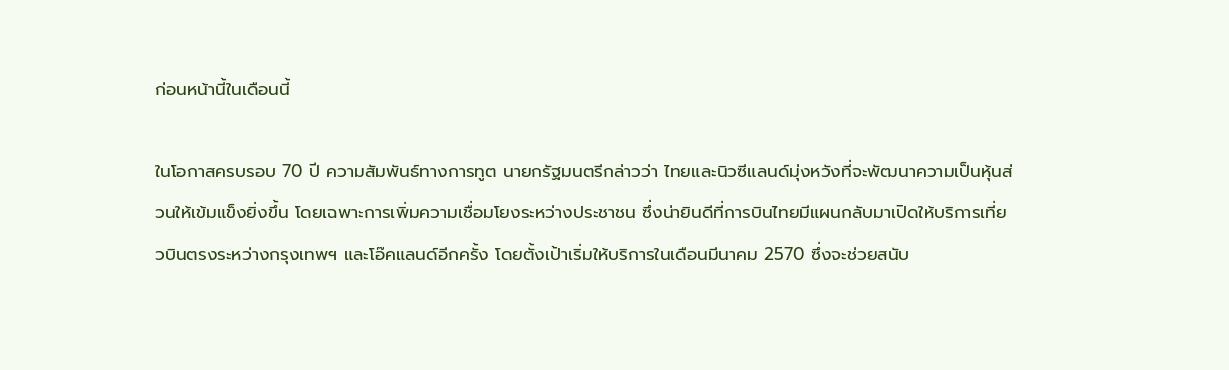ก่อนหน้านี้ในเดือนนี้

ในโอกาสครบรอบ 70 ปี ความสัมพันธ์ทางการทูต นายกรัฐมนตรีกล่าวว่า ไทยและนิวซีแลนด์มุ่งหวังที่จะพัฒนาความเป็นหุ้นส่วนให้เข้มแข็งยิ่งขึ้น โดยเฉพาะการเพิ่มความเชื่อมโยงระหว่างประชาชน ซึ่งน่ายินดีที่การบินไทยมีแผนกลับมาเปิดให้บริการเที่ยวบินตรงระหว่างกรุงเทพฯ และโอ๊คแลนด์อีกครั้ง โดยตั้งเป้าเริ่มให้บริการในเดือนมีนาคม 2570 ซึ่งจะช่วยสนับ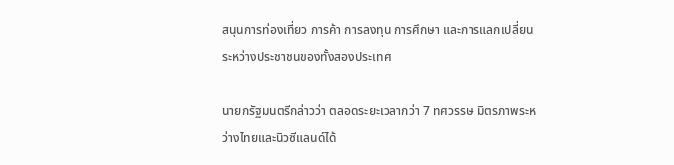สนุนการท่องเที่ยว การค้า การลงทุน การศึกษา และการแลกเปลี่ยนระหว่างประชาชนของทั้งสองประเทศ

นายกรัฐมนตรีกล่าวว่า ตลอดระยะเวลากว่า 7 ทศวรรษ มิตรภาพระหว่างไทยและนิวซีแลนด์ได้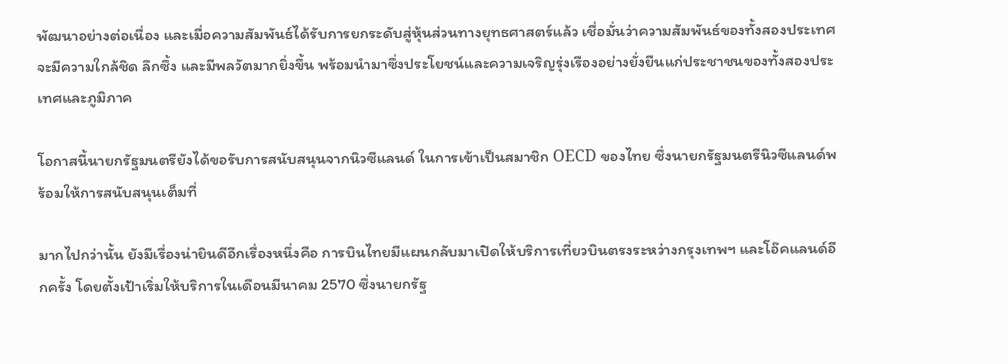พัฒนาอย่างต่อเนื่อง และเมื่อความสัมพันธ์ได้รับการยกระดับสู่หุ้นส่วนทางยุทธศาสตร์แล้ว เชื่อมั่นว่าความสัมพันธ์ของทั้งสองประเทศจะมีความใกล้ชิด ลึกซึ้ง และมีพลวัตมากยิ่งขึ้น พร้อมนำมาซึ่งประโยชน์และความเจริญรุ่งเรืองอย่างยั่งยืนแก่ประชาชนของทั้งสองประเทศและภูมิภาค

โอกาสนี้นายกรัฐมนตรียังได้ขอรับการสนับสนุนจากนิวซีแลนด์ ในการเข้าเป็นสมาชิก OECD ของไทย ซึ่งนายกรัฐมนตรีนิวซีแลนด์พร้อมให้การสนับสนุนเต็มที่

มากไปกว่านั้น ยังมีเรื่องน่ายินดีอีกเรื่องหนึ่งคือ การบินไทยมีแผนกลับมาเปิดให้บริการเที่ยวบินตรงระหว่างกรุงเทพฯ และโอ๊คแลนด์อีกครั้ง โดยตั้งเป้าเริ่มให้บริการในเดือนมีนาคม 2570 ซึ่งนายกรัฐ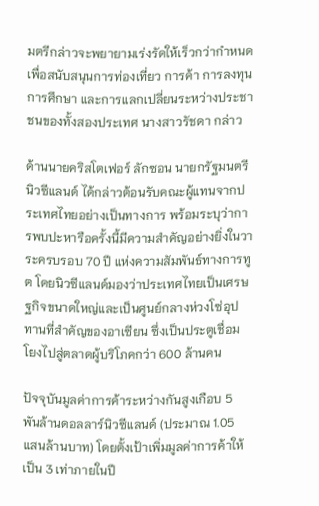มตรีกล่าวจะพยายามเร่งรัดให้เร็วกว่ากำหนด เพื่อสนับสนุนการท่องเที่ยว การค้า การลงทุน การศึกษา และการแลกเปลี่ยนระหว่างประชาชนของทั้งสองประเทศ นางสาวรัชดา กล่าว

ด้านนายคริสโตเฟอร์ ลักซอน นายกรัฐมนตรีนิวซีแลนด์ ได้กล่าวต้อนรับคณะผู้แทนจากประเทศไทยอย่างเป็นทางการ พร้อมระบุว่าการพบปะหารือครั้งนี้มีความสำคัญอย่างยิ่งในวาระครบรอบ 70 ปี แห่งความสัมพันธ์ทางการทูต โดยนิวซีแลนด์มองว่าประเทศไทยเป็นเศรษฐกิจขนาดใหญ่และเป็นศูนย์กลางห่วงโซ่อุปทานที่สำคัญของอาเซียน ซึ่งเป็นประตูเชื่อมโยงไปสู่ตลาดผู้บริโภคกว่า 600 ล้านคน

ปัจจุบันมูลค่าการค้าระหว่างกันสูงเกือบ 5 พันล้านดอลลาร์นิวซีแลนด์ (ประมาณ 1.05 แสนล้านบาท) โดยตั้งเป้าเพิ่มมูลค่าการค้าให้เป็น 3 เท่าภายในปี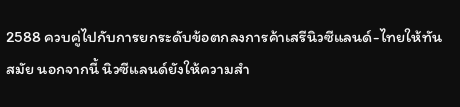2588 ควบคู่ไปกับการยกระดับข้อตกลงการค้าเสรีนิวซีแลนด์-ไทยให้ทันสมัย นอกจากนี้ นิวซีแลนด์ยังให้ความสำ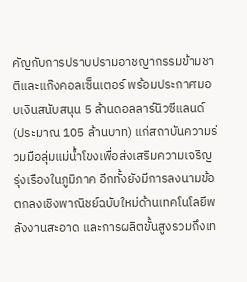คัญกับการปราบปรามอาชญากรรมข้ามชาติและแก๊งคอลเซ็นเตอร์ พร้อมประกาศมอบเงินสนับสนุน 5 ล้านดอลลาร์นิวซีแลนด์ (ประมาณ 105 ล้านบาท) แก่สถาบันความร่วมมือลุ่มแม่น้ำโขงเพื่อส่งเสริมความเจริญรุ่งเรืองในภูมิภาค อีกทั้งยังมีการลงนามข้อตกลงเชิงพาณิชย์ฉบับใหม่ด้านเทคโนโลยีพลังงานสะอาด และการผลิตขั้นสูงรวมถึงเท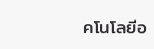คโนโลยีอ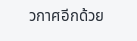วกาศอีกด้วย